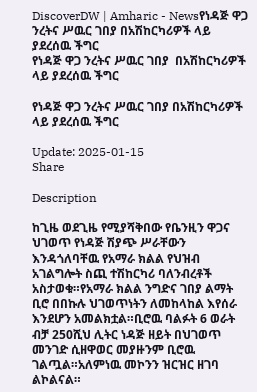DiscoverDW | Amharic - Newsየነዳጅ ዋጋ ንረትና ሥዉር ገበያ በአሽከርካሪዎች ላይ ያደረሰዉ ችግር
የነዳጅ ዋጋ ንረትና ሥዉር ገበያ  በአሽከርካሪዎች ላይ ያደረሰዉ ችግር

የነዳጅ ዋጋ ንረትና ሥዉር ገበያ በአሽከርካሪዎች ላይ ያደረሰዉ ችግር

Update: 2025-01-15
Share

Description

ከጊዜ ወደጊዜ የሚያሻቅበው የቤንዚን ዋጋና ህገወጥ የነዳጅ ሽያጭ ሥራቸውን እንዳጎለባቸዉ የአማራ ክልል የህዝብ አገልግሎት ስጪ ተሽከርካሪ ባለንብረቶች አስታወቁ።የአማራ ክልል ንግድና ገበያ ልማት ቢሮ በበኩሉ ህገወጥነትን ለመከላከል እየሰራ እንደሆን አመልክቷል።ቢሮዉ ባልፉት 6 ወራት ብቻ 250ሺህ ሊትር ነዳጅ ዘይት በህገወጥ መንገድ ሲዘዋወር መያዙንም ቢሮዉ ገልጧል።አለምነዉ መኮንን ዝርዝር ዘገባ ልኮልናል።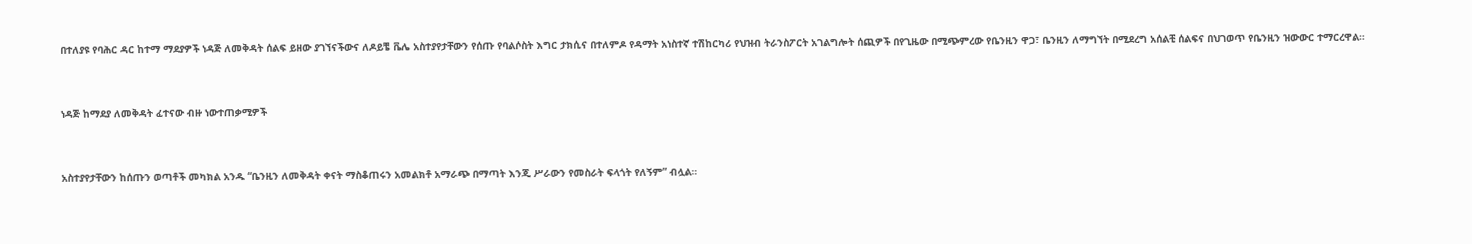በተለያዩ የባሕር ዳር ከተማ ማደያዎች ነዳጅ ለመቅዳት ሰልፍ ይዘው ያገኘናችውና ለዶይቼ ቬሌ አስተያየታቸውን የሰጡ የባልሶስት እግር ታክሲና በተለምዶ የዳማት አነስተኛ ተሽከርካሪ የህዝብ ትራንስፖርት አገልግሎት ሰጪዎች በየጊዜው በሚጭምረው የቤንዚን ዋጋ፣ ቤንዚን ለማግኘት በሚደረግ አሰልቺ ሰልፍና በህገወጥ የቤንዚን ዝውውር ተማርረዋል።



ነዳጅ ከማደያ ለመቅዳት ፈተናው ብዙ ነውተጠቃሚዎች



አስተያየታቸውን ከሰጡን ወጣቶች መካክል አንዱ “ቤንዚን ለመቅዳት ቀናት ማስቆጠሩን አመልክቶ አማራጭ በማጣት እንጂ ሥራውን የመስራት ፍላጎት የለኝም” ብሏል።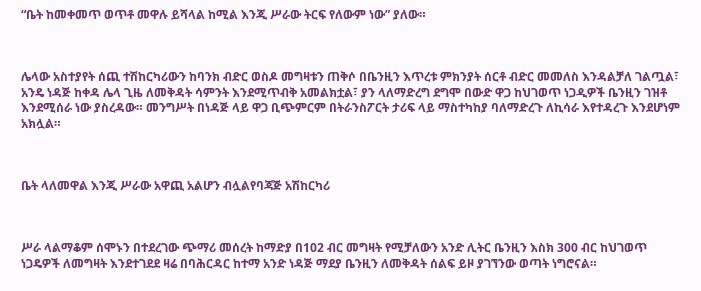“ቤት ከመቀመጥ ወጥቶ መዋሉ ይሻላል ከሚል እንጂ ሥራው ትርፍ የለውም ነው” ያለው።



ሌላው አስተያየት ሰጪ ተሽከርካሪውን ከባንክ ብድር ወስዶ መግዛቱን ጠቅሶ በቤንዚን እጥረቱ ምክንያት ሰርቶ ብድር መመለስ እንዳልቻለ ገልጧል፣ አንዴ ነዳጅ ከቀዳ ሌላ ጊዜ ለመቅዳት ሳምንት እንደሚጥብቅ አመልክቷል፣ ያን ላለማድረግ ደግሞ በውድ ዋጋ ከህገወጥ ነጋዲዎች ቤንዚን ገዝቶ እንደሚሰራ ነው ያስረዳው። መንግሥት በነዳጅ ላይ ዋጋ ቢጭምርም በትራንስፖርት ታሪፍ ላይ ማስተካከያ ባለማድረጉ ለኪሳራ እየተዳረጉ እንደሆነም አክሏል።



ቤት ላለመዋል እንጂ ሥራው አዋጪ አልሆን ብሏልየባጃጅ አሽከርካሪ



ሥራ ላልማቆም ሰሞኑን በተደረገው ጭማሪ መሰረት ከማድያ በ102 ብር መግዛት የሚቻለውን አንድ ሊትር ቤንዚን እስክ 300 ብር ከህገወጥ ነጋዴዎች ለመግዛት እንደተገደደ ዛሬ በባሕርዳር ከተማ አንድ ነዳጅ ማደያ ቤንዚን ለመቅዳት ሰልፍ ይዞ ያገኘንው ወጣት ነግሮናል።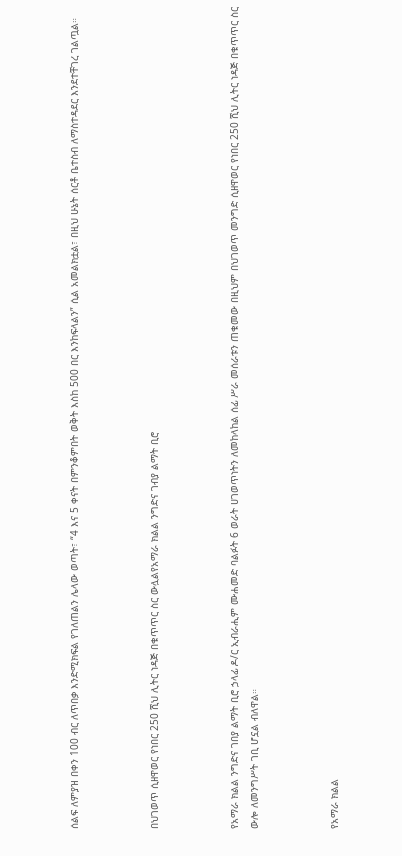ሰልፍ ለምያዝ በቀን 100 ብር ለጥበቃ እንድሚክፍል የገለጠልን ሌላው ወጣት፣ “4 እና 5 ቀናት በምንቆምበት ወቅት እስከ 500 በር እንከፍላልን” ሲል አመልክቷል፣ በዚህ ሁኔት ሰርቶ ቤተስብ ለማስተዳደር እንደተቸገረ ገልጧል።



በህገወጥ ሲዘዋወር የነበር 250 ሺህ ሊትር ነዳጅ በቁጥጥር ስር ውሏልየአማራ ክልል ንግድና ገብያ ልማት ቢሮ



የአማራ ክልል ንግድና ገበያ ልማት ቢሮ ኃላፊ ዶ/ር ኢብራሒም ሙሐመድ ባልፉት 6 ወራት ሀገወጥነትን ለመከላከል ሰፊ ሥራ መሰራቱን ጠቁመው በዚህም በህገወጥ መንግድ ሲዘዋወር የነበር 250 ሺህ ሊትር ነዳጅ በቁጥጥር ስር ውሎ ለመንግሥት ገቢ ሆኗል ብለዋል።



የአማራ ክልል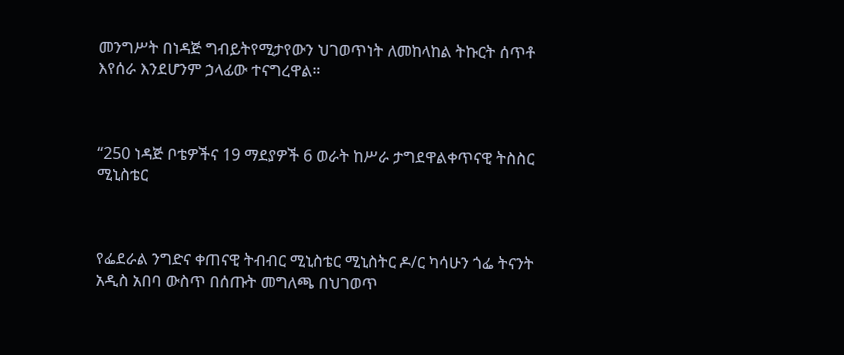መንግሥት በነዳጅ ግብይትየሚታየውን ህገወጥነት ለመከላከል ትኩርት ሰጥቶ እየሰራ እንደሆንም ኃላፊው ተናግረዋል።



“250 ነዳጅ ቦቴዎችና 19 ማደያዎች 6 ወራት ከሥራ ታግደዋልቀጥናዊ ትስስር ሚኒስቴር



የፌደራል ንግድና ቀጠናዊ ትብብር ሚኒስቴር ሚኒስትር ዶ/ር ካሳሁን ጎፌ ትናንት አዲስ አበባ ውስጥ በሰጡት መግለጫ በህገወጥ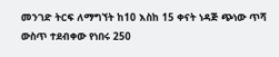መንገድ ትርፍ ለማግኘት ከ10 እስከ 15 ቀናት ነዳጅ ጭነው ጥሻ ውስጥ ተደብቀው የነበሩ 250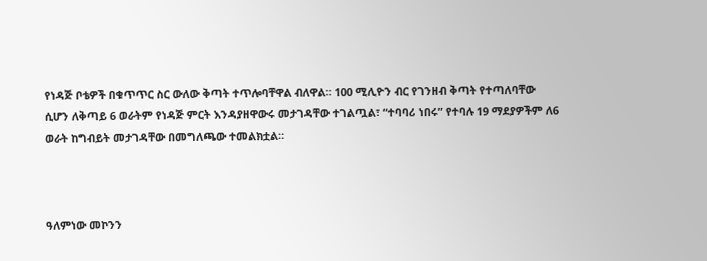የነዳጅ ቦቴዎች በቁጥጥር ስር ውለው ቅጣት ተጥሎባቸዋል ብለዋል። 100 ሚሊዮን ብር የገንዘብ ቅጣት የተጣለባቸው ሲሆን ለቅጣይ 6 ወራትም የነዳጅ ምርት እንዳያዘዋውሩ መታገዳቸው ተገልጧል፣ “ተባባሪ ነበሩ” የተባሉ 19 ማደያዎችም ለ6 ወራት ከግብይት መታገዳቸው በመግለጫው ተመልክቷል።



ዓለምነው መኮንን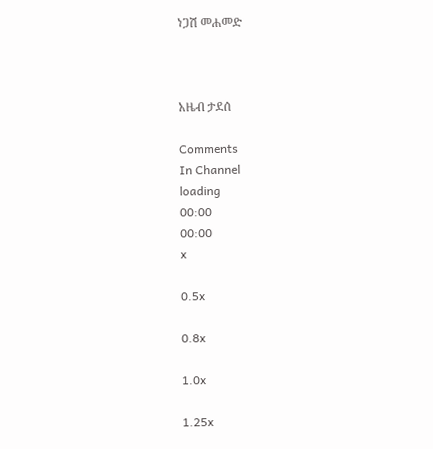ነጋሽ መሐመድ



አዜብ ታደሰ

Comments
In Channel
loading
00:00
00:00
x

0.5x

0.8x

1.0x

1.25x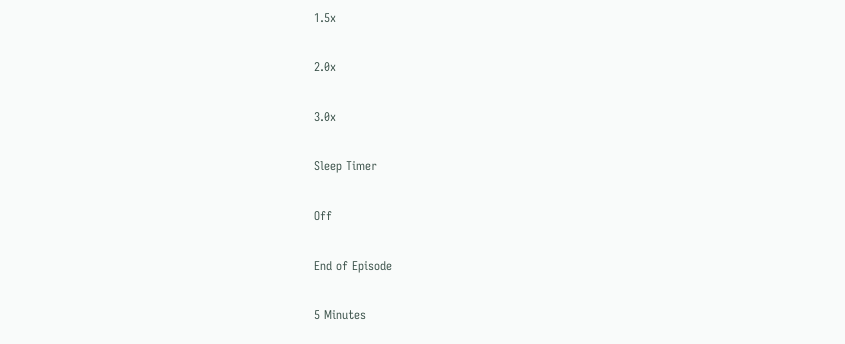1.5x

2.0x

3.0x

Sleep Timer

Off

End of Episode

5 Minutes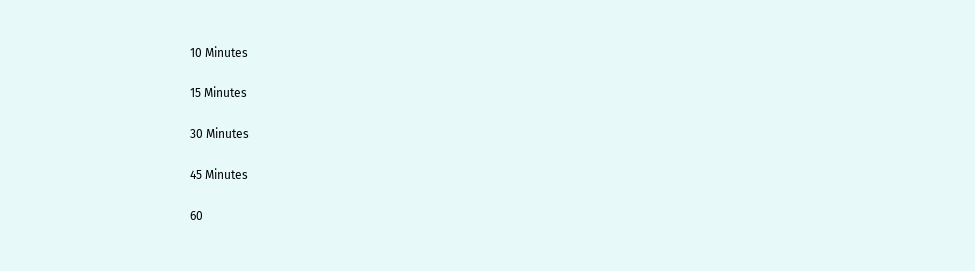10 Minutes

15 Minutes

30 Minutes

45 Minutes

60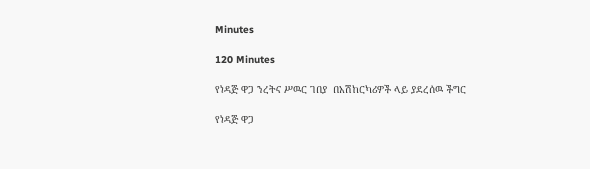Minutes

120 Minutes

የነዳጅ ዋጋ ንረትና ሥዉር ገበያ  በአሽከርካሪዎች ላይ ያደረሰዉ ችግር

የነዳጅ ዋጋ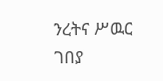ንረትና ሥዉር ገበያ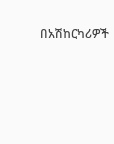በአሽከርካሪዎች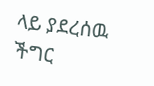ላይ ያደረሰዉ ችግር